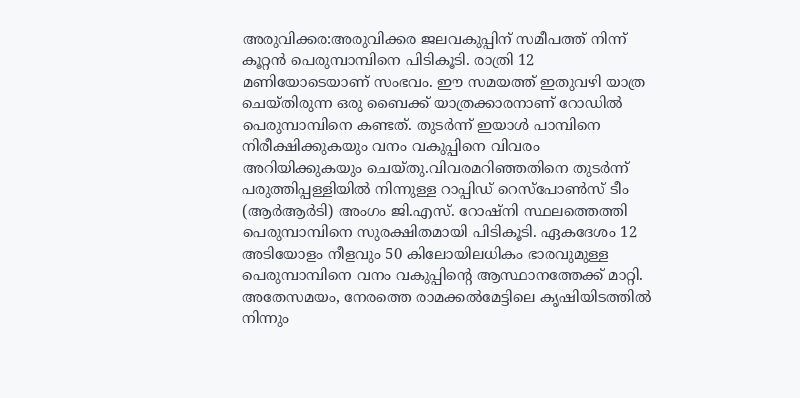അരുവിക്കര:അരുവിക്കര ജലവകുപ്പിന് സമീപത്ത് നിന്ന് കൂറ്റൻ പെരുമ്പാമ്പിനെ പിടികൂടി. രാത്രി 12 മണിയോടെയാണ് സംഭവം. ഈ സമയത്ത് ഇതുവഴി യാത്ര ചെയ്തിരുന്ന ഒരു ബൈക്ക് യാത്രക്കാരനാണ് റോഡിൽ പെരുമ്പാമ്പിനെ കണ്ടത്. തുടർന്ന് ഇയാൾ പാമ്പിനെ നിരീക്ഷിക്കുകയും വനം വകുപ്പിനെ വിവരം അറിയിക്കുകയും ചെയ്തു.വിവരമറിഞ്ഞതിനെ തുടർന്ന് പരുത്തിപ്പള്ളിയിൽ നിന്നുള്ള റാപ്പിഡ് റെസ്പോൺസ് ടീം (ആർആർടി) അംഗം ജി.എസ്. റോഷ്നി സ്ഥലത്തെത്തി പെരുമ്പാമ്പിനെ സുരക്ഷിതമായി പിടികൂടി. ഏകദേശം 12 അടിയോളം നീളവും 50 കിലോയിലധികം ഭാരവുമുള്ള പെരുമ്പാമ്പിനെ വനം വകുപ്പിന്റെ ആസ്ഥാനത്തേക്ക് മാറ്റി.
അതേസമയം, നേരത്തെ രാമക്കൽമേട്ടിലെ കൃഷിയിടത്തിൽ നിന്നും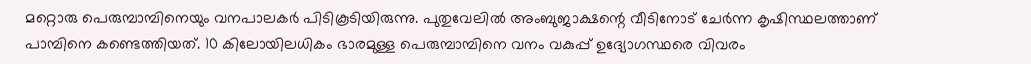മറ്റൊരു പെരുമ്പാമ്പിനെയും വനപാലകർ പിടികൂടിയിരുന്നു. പുതുവേലിൽ അംബുജാക്ഷന്റെ വീടിനോട് ചേർന്ന കൃഷിസ്ഥലത്താണ് പാമ്പിനെ കണ്ടെത്തിയത്. 10 കിലോയിലധികം ഭാരമുള്ള പെരുമ്പാമ്പിനെ വനം വകുപ്പ് ഉദ്യോഗസ്ഥരെ വിവരം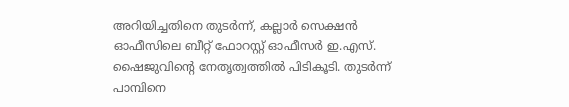അറിയിച്ചതിനെ തുടർന്ന്, കല്ലാർ സെക്ഷൻ ഓഫീസിലെ ബീറ്റ് ഫോറസ്റ്റ് ഓഫീസർ ഇ.എസ്. ഷൈജുവിന്റെ നേതൃത്വത്തിൽ പിടികൂടി. തുടർന്ന് പാമ്പിനെ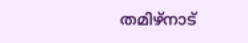തമിഴ്നാട്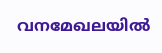വനമേഖലയിൽ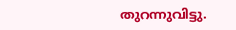തുറന്നുവിട്ടു.